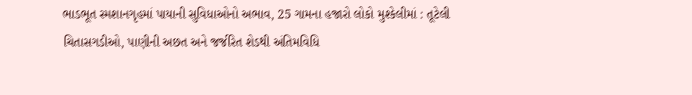ભાડભૂત સ્મશાનગૃહમાં પાયાની સુવિધાઓનો અભાવ, 25 ગામના હજારો લોકો મુશ્કેલીમાં : તૂટેલી ચિતાસગડીઓ, પાણીની અછત અને જર્જરિત શેડથી અંતિમવિધિ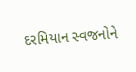દરમિયાન સ્વજનોને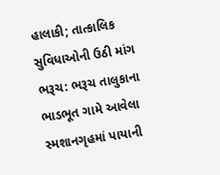હાલાકી; તાત્કાલિક સુવિધાઓની ઉઠી માંગ
ભરૂચ: ભરૂચ તાલુકાના ભાડભૂત ગામે આવેલા સ્મશાનગૃહમાં પાયાની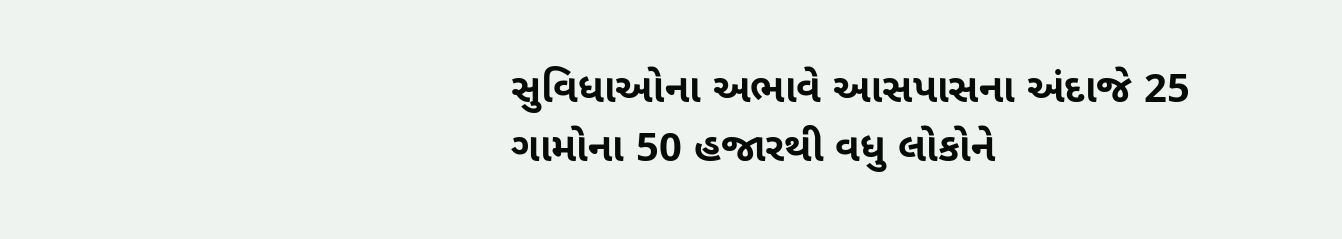સુવિધાઓના અભાવે આસપાસના અંદાજે 25 ગામોના 50 હજારથી વધુ લોકોને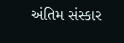અંતિમ સંસ્કાર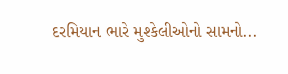દરમિયાન ભારે મુશ્કેલીઓનો સામનો...